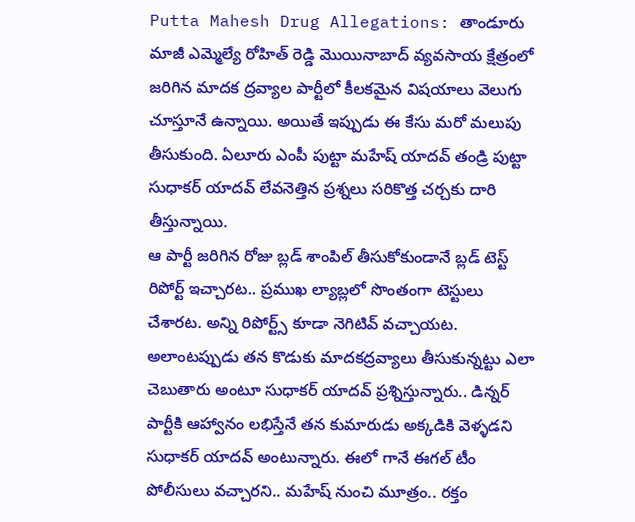Putta Mahesh Drug Allegations: తాండూరు మాజీ ఎమ్మెల్యే రోహిత్ రెడ్డి మొయినాబాద్ వ్యవసాయ క్షేత్రంలో జరిగిన మాదక ద్రవ్యాల పార్టీలో కీలకమైన విషయాలు వెలుగు చూస్తూనే ఉన్నాయి. అయితే ఇప్పుడు ఈ కేసు మరో మలుపు తీసుకుంది. ఏలూరు ఎంపీ పుట్టా మహేష్ యాదవ్ తండ్రి పుట్టా సుధాకర్ యాదవ్ లేవనెత్తిన ప్రశ్నలు సరికొత్త చర్చకు దారి తీస్తున్నాయి.
ఆ పార్టీ జరిగిన రోజు బ్లడ్ శాంపిల్ తీసుకోకుండానే బ్లడ్ టెస్ట్ రిపోర్ట్ ఇచ్చారట.. ప్రముఖ ల్యాబ్లలో సొంతంగా టెస్టులు చేశారట. అన్ని రిపోర్ట్స్ కూడా నెగిటివ్ వచ్చాయట. అలాంటప్పుడు తన కొడుకు మాదకద్రవ్యాలు తీసుకున్నట్టు ఎలా చెబుతారు అంటూ సుధాకర్ యాదవ్ ప్రశ్నిస్తున్నారు.. డిన్నర్ పార్టీకి ఆహ్వానం లభిస్తేనే తన కుమారుడు అక్కడికి వెళ్ళడని సుధాకర్ యాదవ్ అంటున్నారు. ఈలో గానే ఈగల్ టీం పోలీసులు వచ్చారని.. మహేష్ నుంచి మూత్రం.. రక్తం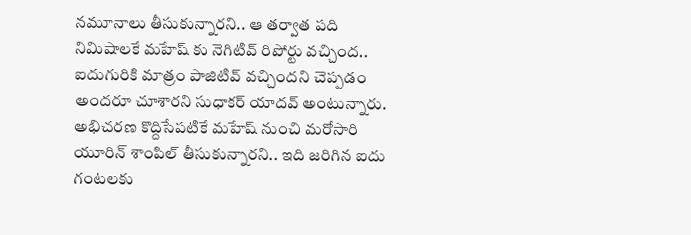నమూనాలు తీసుకున్నారని.. ఆ తర్వాత పది నిమిషాలకే మహేష్ కు నెగిటివ్ రిపోర్టు వచ్చింద.. ఐదుగురికి మాత్రం పాజిటివ్ వచ్చిందని చెప్పడం అందరూ చూశారని సుధాకర్ యాదవ్ అంటున్నారు. అభిచరణ కొద్దిసేపటికే మహేష్ నుంచి మరోసారి యూరిన్ శాంపిల్ తీసుకున్నారని.. ఇది జరిగిన ఐదు గంటలకు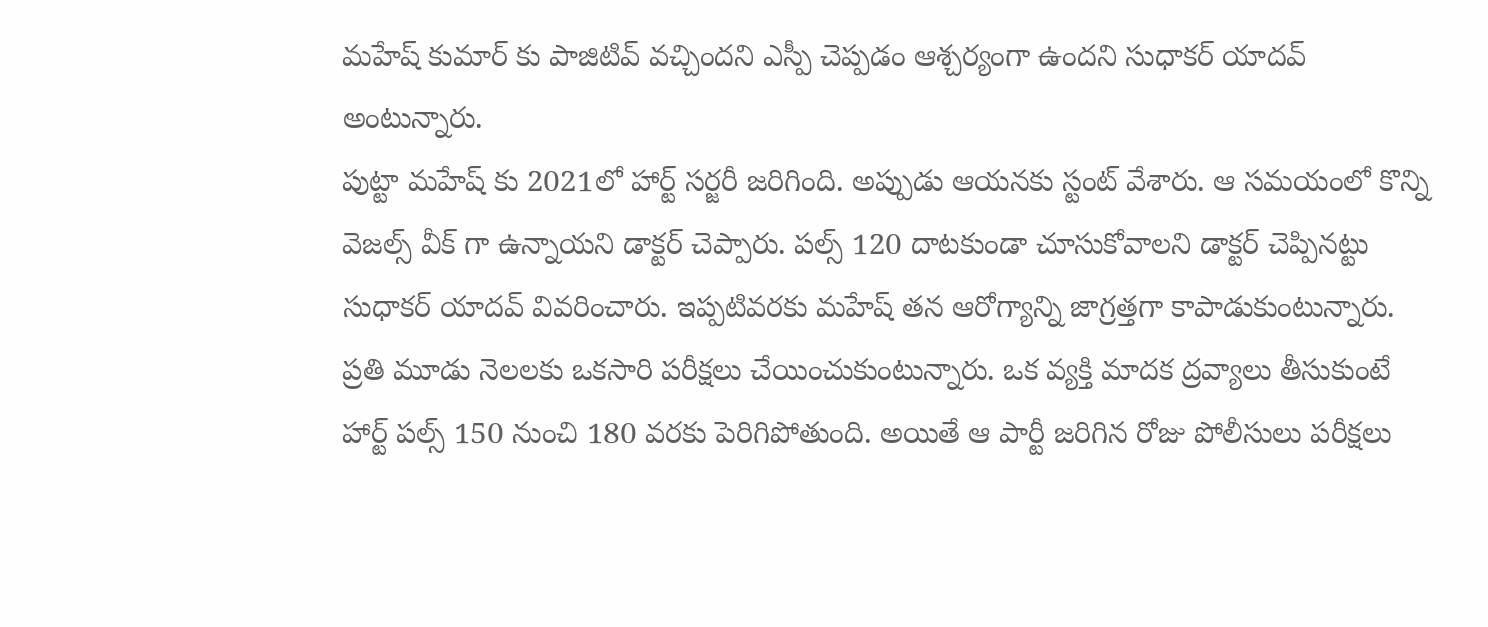మహేష్ కుమార్ కు పాజిటివ్ వచ్చిందని ఎస్పీ చెప్పడం ఆశ్చర్యంగా ఉందని సుధాకర్ యాదవ్ అంటున్నారు.
పుట్టా మహేష్ కు 2021లో హార్ట్ సర్జరీ జరిగింది. అప్పుడు ఆయనకు స్టంట్ వేశారు. ఆ సమయంలో కొన్ని వెజల్స్ వీక్ గా ఉన్నాయని డాక్టర్ చెప్పారు. పల్స్ 120 దాటకుండా చూసుకోవాలని డాక్టర్ చెప్పినట్టు సుధాకర్ యాదవ్ వివరించారు. ఇప్పటివరకు మహేష్ తన ఆరోగ్యాన్ని జాగ్రత్తగా కాపాడుకుంటున్నారు. ప్రతి మూడు నెలలకు ఒకసారి పరీక్షలు చేయించుకుంటున్నారు. ఒక వ్యక్తి మాదక ద్రవ్యాలు తీసుకుంటే హార్ట్ పల్స్ 150 నుంచి 180 వరకు పెరిగిపోతుంది. అయితే ఆ పార్టీ జరిగిన రోజు పోలీసులు పరీక్షలు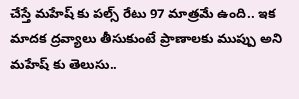చేస్తే మహేష్ కు పల్స్ రేటు 97 మాత్రమే ఉంది.. ఇక మాదక ద్రవ్యాలు తీసుకుంటే ప్రాణాలకు ముప్పు అని మహేష్ కు తెలుసు..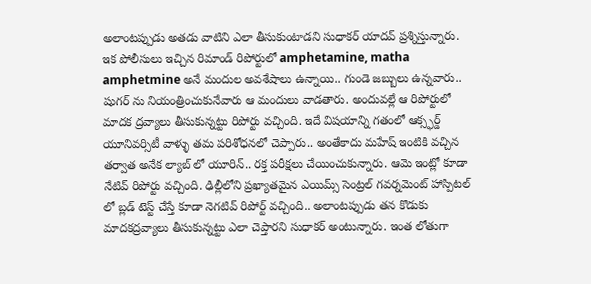అలాంటప్పుడు అతడు వాటిని ఎలా తీసుకుంటాడని సుధాకర్ యాదవ్ ప్రశ్నిస్తున్నారు.
ఇక పోలీసులు ఇచ్చిన రిమాండ్ రిపోర్టులో amphetamine, matha amphetmine అనే మందుల అవశేషాలు ఉన్నాయి.. గుండె జబ్బులు ఉన్నవారు.. షుగర్ ను నియంత్రించుకునేవారు ఆ మందులు వాడతారు. అందువల్లే ఆ రిపోర్టులో మాదక ద్రవ్యాలు తీసుకున్నట్టు రిపోర్టు వచ్చింది. ఇదే విషయాన్ని గతంలో ఆక్స్ఫర్డ్ యూనివర్సిటీ వాళ్ళు తమ పరిశోధనలో చెప్పారు.. అంతేకాదు మహేష్ ఇంటికి వచ్చిన తర్వాత అనేక ల్యాబ్ లో యూరిన్.. రక్త పరీక్షలు చేయించుకున్నారు. ఆమె ఇంట్లో కూడా నేటివ్ రిపోర్టు వచ్చింది. ఢిల్లీలోని ప్రఖ్యాతమైన ఎయిమ్స్ సెంట్రల్ గవర్నమెంట్ హాస్పిటల్ లో బ్లడ్ టెస్ట్ చేస్తే కూడా నెగటివ్ రిపోర్ట్ వచ్చింది.. అలాంటప్పుడు తన కొడుకు మాదకద్రవ్యాలు తీసుకున్నట్టు ఎలా చెప్తారని సుధాకర్ అంటున్నారు. ఇంత లోతుగా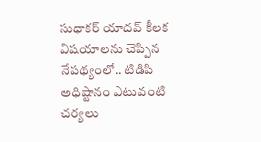సుధాకర్ యాదవ్ కీలక విషయాలను చెప్పిన నేపథ్యంలో.. టిడిపి అధిష్టానం ఎటువంటి చర్యలు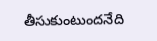తీసుకుంటుందనేది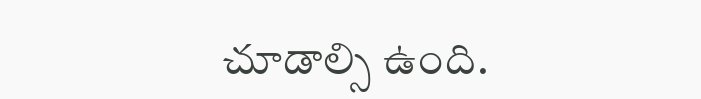చూడాల్సి ఉంది.